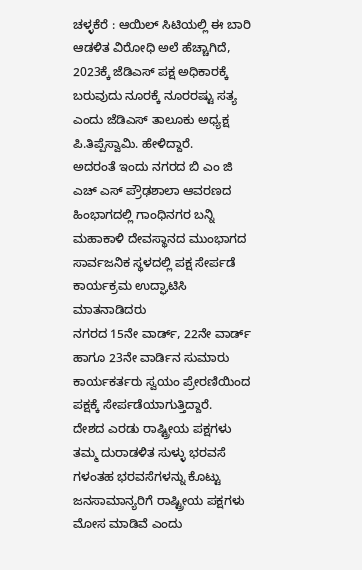ಚಳ್ಳಕೆರೆ : ಆಯಿಲ್ ಸಿಟಿಯಲ್ಲಿ ಈ ಬಾರಿ ಆಡಳಿತ ವಿರೋಧಿ ಅಲೆ ಹೆಚ್ಚಾಗಿದೆ, 2023ಕ್ಕೆ ಜೆಡಿಎಸ್ ಪಕ್ಷ ಅಧಿಕಾರಕ್ಕೆ ಬರುವುದು ನೂರಕ್ಕೆ ನೂರರಷ್ಟು ಸತ್ಯ ಎಂದು ಜೆಡಿಎಸ್ ತಾಲೂಕು ಅಧ್ಯಕ್ಷ ಪಿ.ತಿಪ್ಪೆಸ್ವಾಮಿ. ಹೇಳಿದ್ದಾರೆ.
ಅದರಂತೆ ಇಂದು ನಗರದ ಬಿ ಎಂ ಜಿ ಎಚ್ ಎಸ್ ಪ್ರೌಢಶಾಲಾ ಆವರಣದ ಹಿಂಭಾಗದಲ್ಲಿ ಗಾಂಧಿನಗರ ಬನ್ನಿ ಮಹಾಕಾಳಿ ದೇವಸ್ಥಾನದ ಮುಂಭಾಗದ ಸಾರ್ವಜನಿಕ ಸ್ಥಳದಲ್ಲಿ ಪಕ್ಷ ಸೇರ್ಪಡೆ ಕಾರ್ಯಕ್ರಮ ಉದ್ಘಾಟಿಸಿ ಮಾತನಾಡಿದರು
ನಗರದ 15ನೇ ವಾರ್ಡ್, 22ನೇ ವಾರ್ಡ್ ಹಾಗೂ 23ನೇ ವಾರ್ಡಿನ ಸುಮಾರು ಕಾರ್ಯಕರ್ತರು ಸ್ವಯಂ ಪ್ರೇರಣಿಯಿಂದ ಪಕ್ಷಕ್ಕೆ ಸೇರ್ಪಡೆಯಾಗುತ್ತಿದ್ದಾರೆ.
ದೇಶದ ಎರಡು ರಾಷ್ಟ್ರೀಯ ಪಕ್ಷಗಳು ತಮ್ಮ ದುರಾಡಳಿತ ಸುಳ್ಳು ಭರವಸೆ ಗಳಂತಹ ಭರವಸೆಗಳನ್ನು ಕೊಟ್ಟು ಜನಸಾಮಾನ್ಯರಿಗೆ ರಾಷ್ಟ್ರೀಯ ಪಕ್ಷಗಳು ಮೋಸ ಮಾಡಿವೆ ಎಂದು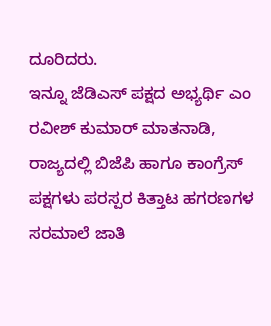ದೂರಿದರು.
ಇನ್ನೂ ಜೆಡಿಎಸ್ ಪಕ್ಷದ ಅಭ್ಯರ್ಥಿ ಎಂ ರವೀಶ್ ಕುಮಾರ್ ಮಾತನಾಡಿ, ರಾಜ್ಯದಲ್ಲಿ ಬಿಜೆಪಿ ಹಾಗೂ ಕಾಂಗ್ರೆಸ್ ಪಕ್ಷಗಳು ಪರಸ್ಪರ ಕಿತ್ತಾಟ ಹಗರಣಗಳ ಸರಮಾಲೆ ಜಾತಿ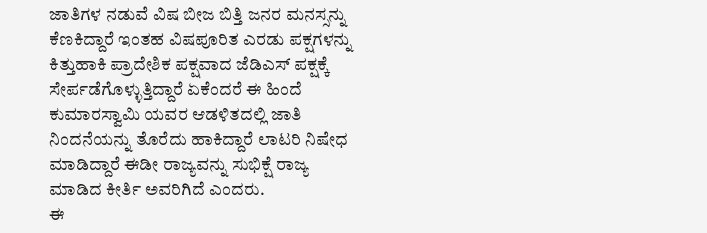ಜಾತಿಗಳ ನಡುವೆ ವಿಷ ಬೀಜ ಬಿತ್ತಿ ಜನರ ಮನಸ್ಸನ್ನು ಕೆಣಕಿದ್ದಾರೆ ಇಂತಹ ವಿಷಪೂರಿತ ಎರಡು ಪಕ್ಷಗಳನ್ನು ಕಿತ್ತುಹಾಕಿ ಪ್ರಾದೇಶಿಕ ಪಕ್ಷವಾದ ಜೆಡಿಎಸ್ ಪಕ್ಷಕ್ಕೆ ಸೇರ್ಪಡೆಗೊಳ್ಳುತ್ತಿದ್ದಾರೆ ಏಕೆಂದರೆ ಈ ಹಿಂದೆ ಕುಮಾರಸ್ವಾಮಿ ಯವರ ಆಡಳಿತದಲ್ಲಿ ಜಾತಿ ನಿಂದನೆಯನ್ನು ತೊರೆದು ಹಾಕಿದ್ದಾರೆ ಲಾಟರಿ ನಿಷೇಧ ಮಾಡಿದ್ದಾರೆ ಈಡೀ ರಾಜ್ಯವನ್ನು ಸುಭಿಕ್ಷೆ ರಾಜ್ಯ ಮಾಡಿದ ಕೀರ್ತಿ ಅವರಿಗಿದೆ ಎಂದರು.
ಈ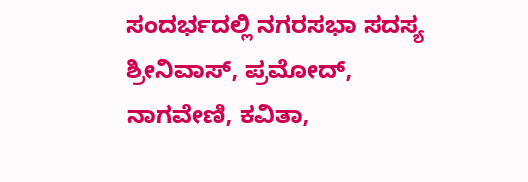ಸಂದರ್ಭದಲ್ಲಿ ನಗರಸಭಾ ಸದಸ್ಯ ಶ್ರೀನಿವಾಸ್, ಪ್ರಮೋದ್, ನಾಗವೇಣಿ, ಕವಿತಾ,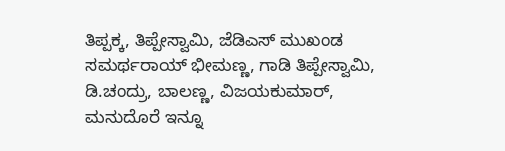ತಿಪ್ಪಕ್ಕ, ತಿಪ್ಪೇಸ್ವಾಮಿ, ಜೆಡಿಎಸ್ ಮುಖಂಡ ಸಮರ್ಥರಾಯ್ ಭೀಮಣ್ಣ, ಗಾಡಿ ತಿಪ್ಪೇಸ್ವಾಮಿ, ಡಿ.ಚಂದ್ರು, ಬಾಲಣ್ಣ, ವಿಜಯಕುಮಾರ್, ಮನುದೊರೆ ಇನ್ನೂ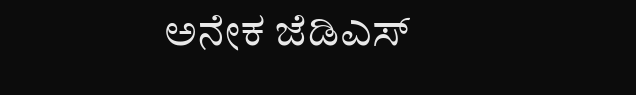ಅನೇಕ ಜೆಡಿಎಸ್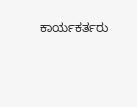ಕಾರ್ಯಕರ್ತರು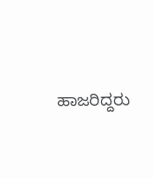ಹಾಜರಿದ್ದರು